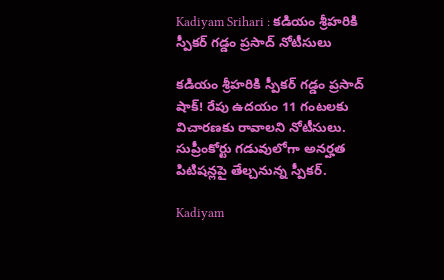Kadiyam Srihari : కడియం శ్రీహరికి స్పీకర్ గడ్డం ప్రసాద్ నోటీసులు

కడియం శ్రీహరికి స్పీకర్ గడ్డం ప్రసాద్ షాక్! రేపు ఉదయం 11 గంటలకు విచారణకు రావాలని నోటీసులు. సుప్రీంకోర్టు గడువులోగా అనర్హత పిటిషన్లపై తేల్చనున్న స్పీకర్.

Kadiyam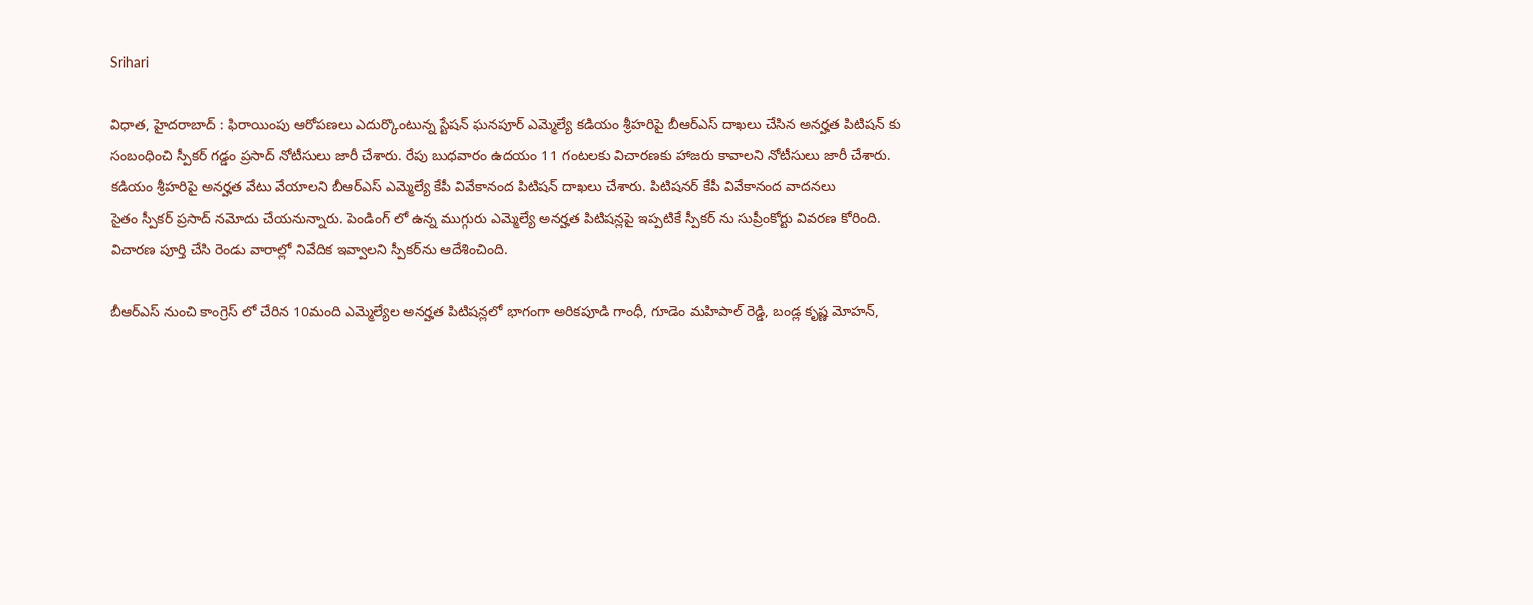Srihari

విధాత, హైదరాబాద్ : ఫిరాయింపు ఆరోపణలు ఎదుర్కొంటున్న స్టేషన్ ఘనపూర్ ఎమ్మెల్యే కడియం శ్రీహరిపై బీఆర్ఎస్ దాఖలు చేసిన అనర్హత పిటిషన్ కు సంబంధించి స్పీకర్ గడ్డం ప్రసాద్ నోటీసులు జారీ చేశారు. రేపు బుధవారం ఉదయం 11 గంటలకు విచారణకు హాజరు కావాలని నోటీసులు జారీ చేశారు. కడియం శ్రీహరిపై అనర్హత వేటు వేయాలని బీఆర్ఎస్ ఎమ్మెల్యే కేపీ వివేకానంద పిటిషన్ దాఖలు చేశారు. పిటిషనర్ కేపీ వివేకానంద వాదనలు
సైతం స్పీకర్ ప్రసాద్ నమోదు చేయనున్నారు. పెండింగ్ లో ఉన్న ముగ్గురు ఎమ్మెల్యే అనర్హత పిటిషన్లపై ఇప్పటికే స్పీకర్ ను సుప్రీంకోర్టు వివరణ కోరింది. విచారణ పూర్తి చేసి రెండు వారాల్లో నివేదిక ఇవ్వాలని స్పీకర్‌ను ఆదేశించింది.

బీఆర్ఎస్ నుంచి కాంగ్రెస్ లో చేరిన 10మంది ఎమ్మెల్యేల అనర్హత పిటిషన్లలో భాగంగా అరికపూడి గాంధీ, గూడెం మహిపాల్ రెడ్డి, బండ్ల కృష్ణ మోహన్,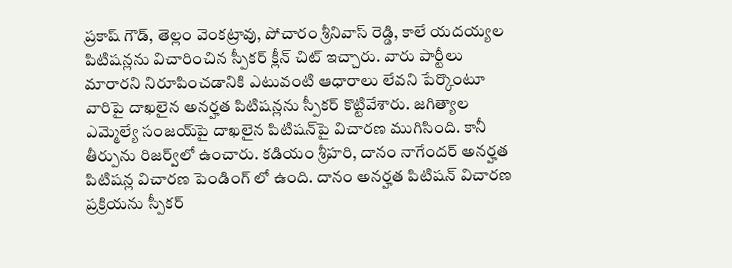ప్రకాష్ గౌడ్, తెల్లం వెంకట్రావు, పోచారం శ్రీనివాస్ రెడ్డి, కాలే యదయ్యల పిటిషన్లను విచారించిన స్పీకర్ క్లీన్ చిట్ ఇచ్చారు. వారు పార్టీలు మారారని నిరూపించడానికి ఎటువంటి ఆధారాలు లేవని పేర్కొంటూ వారిపై దాఖలైన అనర్హత పిటిషన్లను స్పీకర్ కొట్టివేశారు. జగిత్యాల ఎమ్మెల్యే సంజయ్‌పై దాఖలైన పిటిషన్‌పై విచారణ ముగిసింది. కానీ తీర్పును రిజర్వ్‌లో ఉంచారు. కడియం శ్రీహరి, దానం నాగేందర్ అనర్హత పిటిషన్ల విచారణ పెండింగ్ లో ఉంది. దానం అనర్హత పిటిషన్ విచారణ ప్రక్రియను స్పీకర్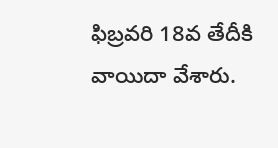ఫిబ్రవరి 18వ తేదీకి వాయిదా వేశారు.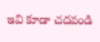ఇవి కూడా చదవండి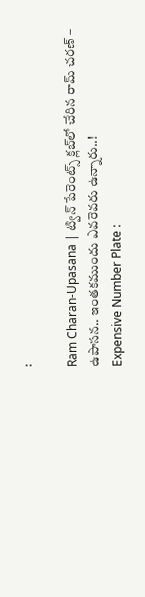:

Ram Charan-Upasana | ట్విన్ పేరెంట్స్ క్లబ్‌లో చేరిన రామ్ చరణ్ – ఉపాసన.. ఇంత‌క‌ముందు ఎవ‌రెవరు ఉన్నారు..!
Expensive Number Plate :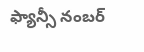ఫ్యాన్సీ నంబర్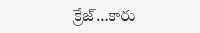క్రేజ్…కారు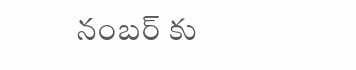నంబర్ కు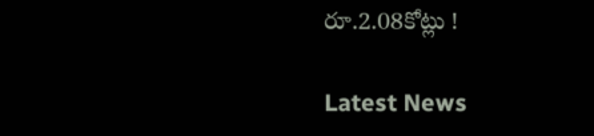రూ.2.08కోట్లు !

Latest News